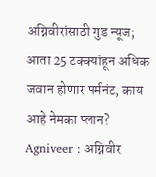अग्निवीरांसाठी गुड न्यूज; आता 25 टक्क्यांहून अधिक जवान होणार पर्मनंट, काय आहे नेमका प्लान?
Agniveer : अग्निवीर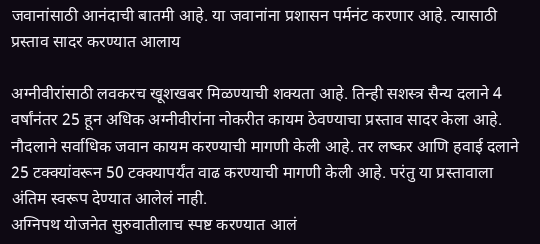जवानांसाठी आनंदाची बातमी आहे. या जवानांना प्रशासन पर्मनंट करणार आहे. त्यासाठी प्रस्ताव सादर करण्यात आलाय

अग्नीवीरांसाठी लवकरच खूशखबर मिळण्याची शक्यता आहे. तिन्ही सशस्त्र सैन्य दलाने 4 वर्षांनंतर 25 हून अधिक अग्नीवीरांना नोकरीत कायम ठेवण्याचा प्रस्ताव सादर केला आहे. नौदलाने सर्वाधिक जवान कायम करण्याची मागणी केली आहे. तर लष्कर आणि हवाई दलाने 25 टक्क्यांवरून 50 टक्क्यापर्यंत वाढ करण्याची मागणी केली आहे. परंतु या प्रस्तावाला अंतिम स्वरूप देण्यात आलेलं नाही.
अग्निपथ योजनेत सुरुवातीलाच स्पष्ट करण्यात आलं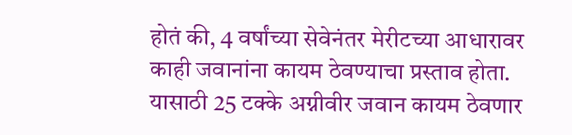होतं की, 4 वर्षांच्या सेवेनंतर मेरीटच्या आधारावर काही जवानांना कायम ठेवण्याचा प्रस्ताव होता. यासाठी 25 टक्के अग्नीवीर जवान कायम ठेवणार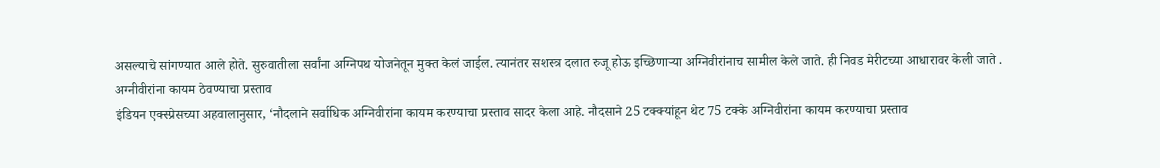असल्याचे सांगण्यात आले होते. सुरुवातीला सर्वांना अग्निपथ योजनेतून मुक्त केलं जाईल. त्यानंतर सशस्त्र दलात रुजू होऊ इच्छिणाऱ्या अग्निवीरांनाच सामील केले जाते. ही निवड मेरीटच्या आधारावर केली जाते .
अग्नीवीरांना कायम ठेवण्याचा प्रस्ताव
इंडियन एक्स्प्रेसच्या अहवालानुसार, ‘नौदलाने सर्वाधिक अग्निवीरांना कायम करण्याचा प्रस्ताव सादर केला आहे. नौदसाने 25 टक्क्यांहून थेट 75 टक्के अग्निवीरांना कायम करण्याचा प्रस्ताव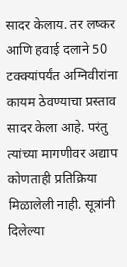सादर केलाय. तर लष्कर आणि हवाई दलाने 50 टक्क्यांपर्यंत अग्निवीरांना कायम ठेवण्याचा प्रस्ताव सादर केला आहे. परंतु त्यांच्या मागणीवर अद्याप कोणताही प्रतिक्रिया मिळालेली नाही. सूत्रांनी दिलेल्या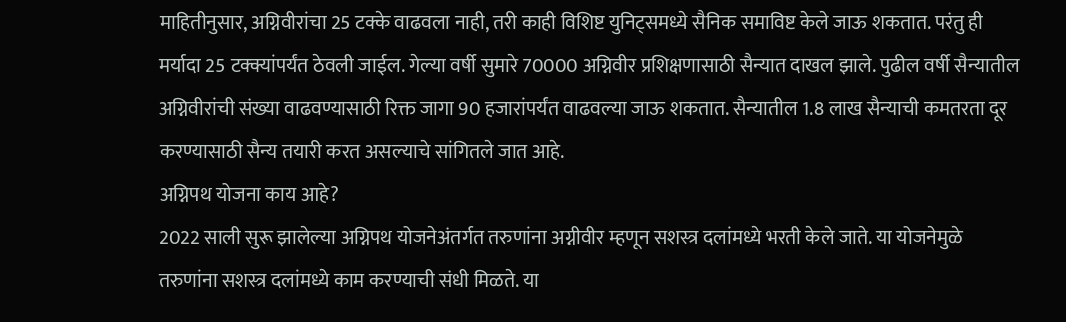माहितीनुसार, अग्निवीरांचा 25 टक्के वाढवला नाही, तरी काही विशिष्ट युनिट्समध्ये सैनिक समाविष्ट केले जाऊ शकतात. परंतु ही मर्यादा 25 टक्क्यांपर्यंत ठेवली जाईल. गेल्या वर्षी सुमारे 70000 अग्निवीर प्रशिक्षणासाठी सैन्यात दाखल झाले. पुढील वर्षी सैन्यातील अग्निवीरांची संख्या वाढवण्यासाठी रिक्त जागा 90 हजारांपर्यंत वाढवल्या जाऊ शकतात. सैन्यातील 1.8 लाख सैन्याची कमतरता दूर करण्यासाठी सैन्य तयारी करत असल्याचे सांगितले जात आहे.
अग्निपथ योजना काय आहे?
2022 साली सुरू झालेल्या अग्निपथ योजनेअंतर्गत तरुणांना अग्नीवीर म्हणून सशस्त्र दलांमध्ये भरती केले जाते. या योजनेमुळे तरुणांना सशस्त्र दलांमध्ये काम करण्याची संधी मिळते. या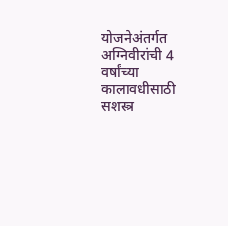योजनेअंतर्गत अग्निवीरांची 4 वर्षांच्या कालावधीसाठी सशस्त्र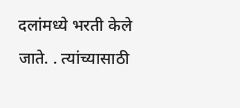दलांमध्ये भरती केले जाते. . त्यांच्यासाठी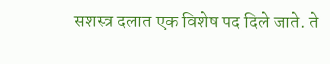सशस्त्र दलात एक विशेष पद दिले जाते. ते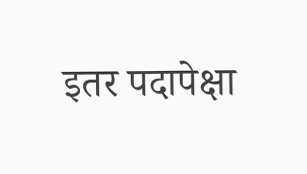इतर पदापेक्षा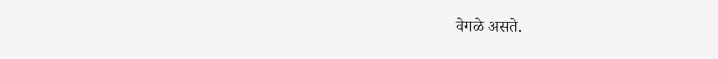वेगळे असते.